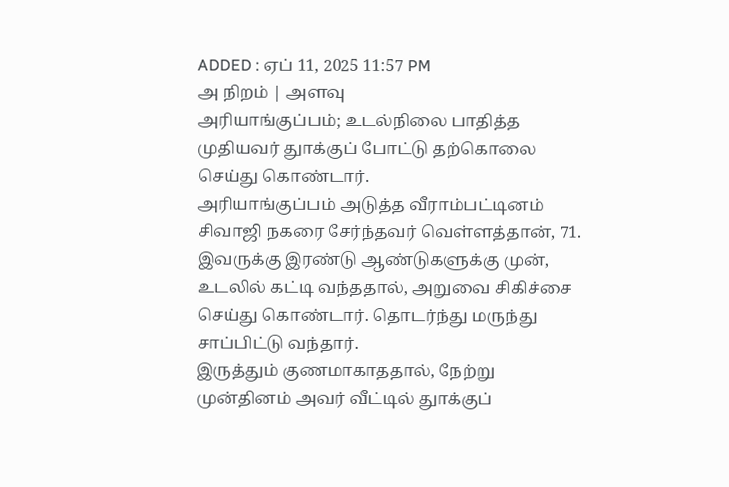ADDED : ஏப் 11, 2025 11:57 PM
அ நிறம் | அளவு
அரியாங்குப்பம்; உடல்நிலை பாதித்த முதியவர் துாக்குப் போட்டு தற்கொலை செய்து கொண்டார்.
அரியாங்குப்பம் அடுத்த வீராம்பட்டினம் சிவாஜி நகரை சேர்ந்தவர் வெள்ளத்தான், 71. இவருக்கு இரண்டு ஆண்டுகளுக்கு முன், உடலில் கட்டி வந்ததால், அறுவை சிகிச்சை செய்து கொண்டார். தொடர்ந்து மருந்து சாப்பிட்டு வந்தார்.
இருத்தும் குணமாகாததால், நேற்று முன்தினம் அவர் வீட்டில் துாக்குப்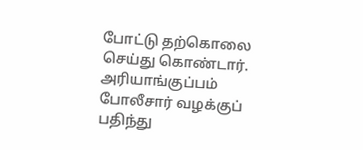போட்டு தற்கொலை செய்து கொண்டார். அரியாங்குப்பம் போலீசார் வழக்குப் பதிந்து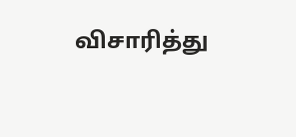விசாரித்து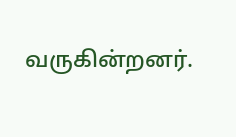வருகின்றனர்.